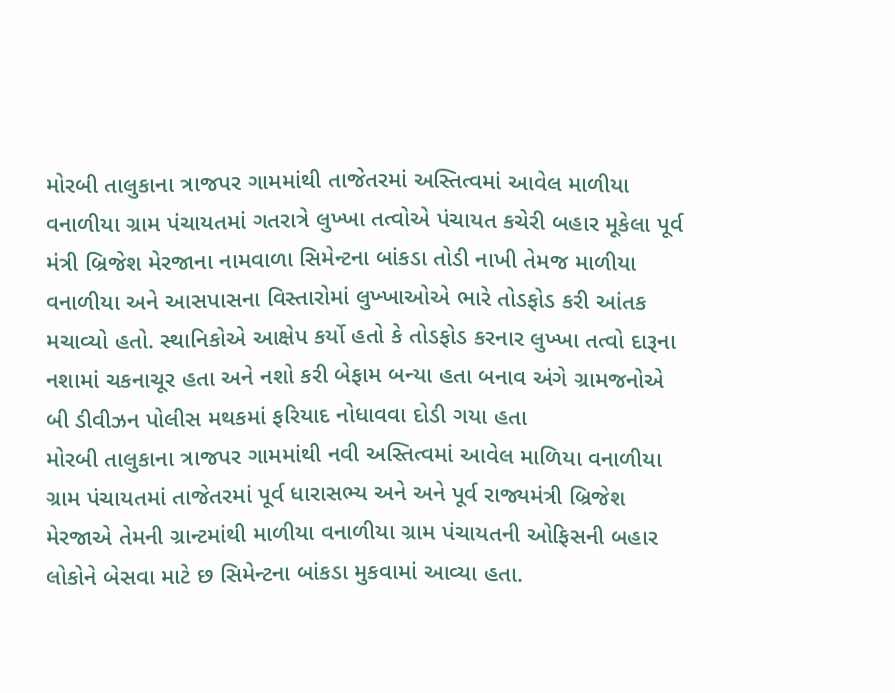મોરબી તાલુકાના ત્રાજપર ગામમાંથી તાજેતરમાં અસ્તિત્વમાં આવેલ માળીયા વનાળીયા ગ્રામ પંચાયતમાં ગતરાત્રે લુખ્ખા તત્વોએ પંચાયત કચેરી બહાર મૂકેલા પૂર્વ મંત્રી બ્રિજેશ મેરજાના નામવાળા સિમેન્ટના બાંકડા તોડી નાખી તેમજ માળીયા વનાળીયા અને આસપાસના વિસ્તારોમાં લુખ્ખાઓએ ભારે તોડફોડ કરી આંતક મચાવ્યો હતો. સ્થાનિકોએ આક્ષેપ કર્યો હતો કે તોડફોડ કરનાર લુખ્ખા તત્વો દારૂના નશામાં ચકનાચૂર હતા અને નશો કરી બેફામ બન્યા હતા બનાવ અંગે ગ્રામજનોએ બી ડીવીઝન પોલીસ મથકમાં ફરિયાદ નોધાવવા દોડી ગયા હતા
મોરબી તાલુકાના ત્રાજપર ગામમાંથી નવી અસ્તિત્વમાં આવેલ માળિયા વનાળીયા ગ્રામ પંચાયતમાં તાજેતરમાં પૂર્વ ધારાસભ્ય અને અને પૂર્વ રાજ્યમંત્રી બ્રિજેશ મેરજાએ તેમની ગ્રાન્ટમાંથી માળીયા વનાળીયા ગ્રામ પંચાયતની ઓફિસની બહાર લોકોને બેસવા માટે છ સિમેન્ટના બાંકડા મુકવામાં આવ્યા હતા.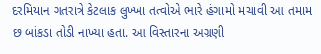દરમિયાન ગતરાત્રે કેટલાક લુખ્ખા તત્વોએ ભારે હંગામો મચાવી આ તમામ છ બાંકડા તોડી નાખ્યા હતા. આ વિસ્તારના અગ્રણી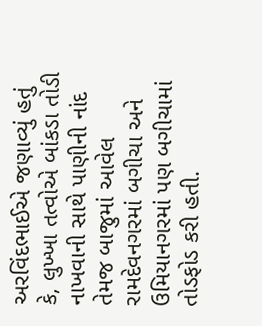અરવિંદભાઈએ જણાવ્યું હતું કે, લુખ્ખા તત્વોએ બાંકડા તોડી નાખવાની સાથે પાણીની નાંદ તેમજ બાજુમાં આવેલ રામદેવનગરમાં બગીચા અને ઉમિયાનગરમાં પણ બગીચામાં તોડફોડ કરી હતી.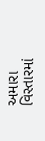અમારા વિસ્તારમાં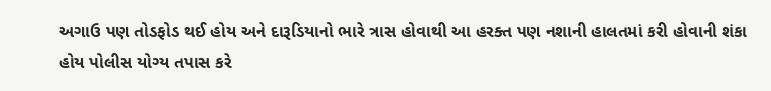અગાઉ પણ તોડફોડ થઈ હોય અને દારૂડિયાનો ભારે ત્રાસ હોવાથી આ હરક્ત પણ નશાની હાલતમાં કરી હોવાની શંકા હોય પોલીસ યોગ્ય તપાસ કરે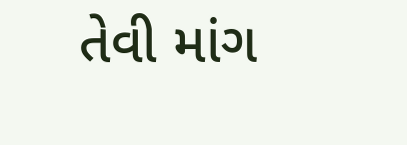તેવી માંગ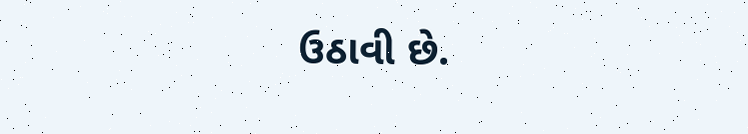ઉઠાવી છે.